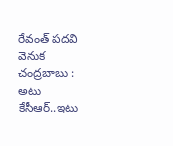రేవంత్ పదవి వెనుక చంద్రబాబు : అటు కేసీఆర్..ఇటు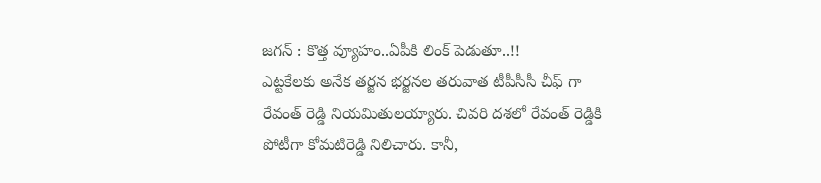జగన్ : కొత్త వ్యూహం..ఏపీకి లింక్ పెడుతూ..!!
ఎట్టకేలకు అనేక తర్జన భర్జనల తరువాత టీపీసీసీ చీఫ్ గా రేవంత్ రెడ్డి నియమితులయ్యారు. చివరి దశలో రేవంత్ రెడ్డికి పోటీగా కోమటిరెడ్డి నిలిచారు. కానీ,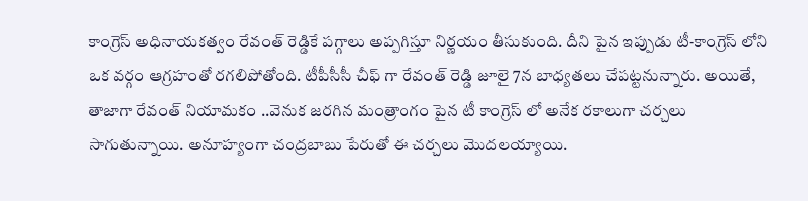కాంగ్రెస్ అధినాయకత్వం రేవంత్ రెడ్డికే పగ్గాలు అప్పగిస్తూ నిర్ణయం తీసుకుంది. దీని పైన ఇప్పుడు టీ-కాంగ్రెస్ లోని ఒక వర్గం ఆగ్రహంతో రగలిపోతోంది. టీపీసీసీ చీఫ్ గా రేవంత్ రెడ్డి జూలై 7న బాధ్యతలు చేపట్టనున్నారు. అయితే, తాజాగా రేవంత్ నియామకం ..వెనుక జరగిన మంత్రాంగం పైన టీ కాంగ్రెస్ లో అనేక రకాలుగా చర్చలు సాగుతున్నాయి. అనూహ్యంగా చంద్రబాబు పేరుతో ఈ చర్చలు మొదలయ్యాయి.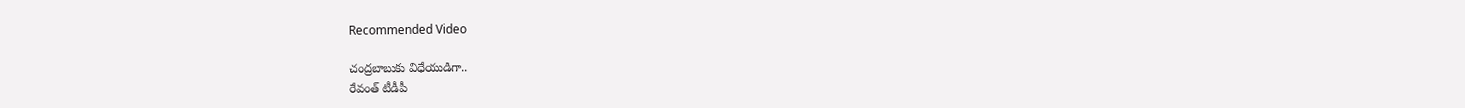Recommended Video

చంద్రబాబుకు విధేయుడిగా..
రేవంత్ టీడీపీ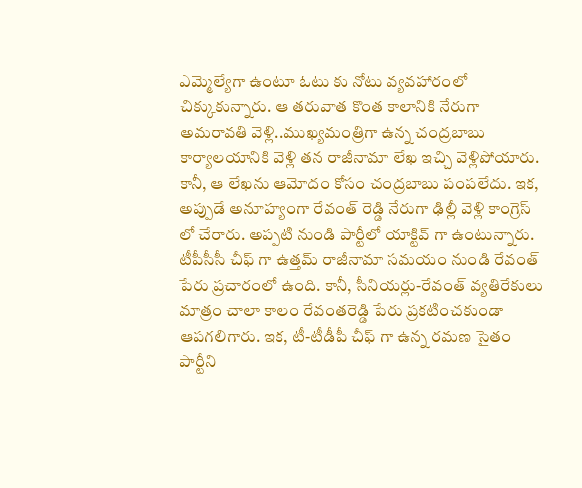ఎమ్మెల్యేగా ఉంటూ ఓటు కు నోటు వ్యవహారంలో చిక్కుకున్నారు. ఆ తరువాత కొంత కాలానికి నేరుగా అమరావతి వెళ్లి..ముఖ్యమంత్రిగా ఉన్న చంద్రబాబు కార్యాలయానికి వెళ్లి తన రాజీనామా లేఖ ఇచ్చి వెళ్లిపోయారు. కానీ, ఆ లేఖను ఆమోదం కోసం చంద్రబాబు పంపలేదు. ఇక, అప్పుడే అనూహ్యంగా రేవంత్ రెడ్డి నేరుగా ఢిల్లీ వెళ్లి కాంగ్రెస్ లో చేరారు. అప్పటి నుండి పార్టీలో యాక్టివ్ గా ఉంటున్నారు.
టీపీసీసీ చీఫ్ గా ఉత్తమ్ రాజీనామా సమయం నుండి రేవంత్ పేరు ప్రచారంలో ఉంది. కానీ, సీనియర్లు-రేవంత్ వ్యతిరేకులు మాత్రం చాలా కాలం రేవంతరెడ్డి పేరు ప్రకటించకుండా ఆపగలిగారు. ఇక, టీ-టీడీపీ చీఫ్ గా ఉన్న రమణ సైతం పార్టీని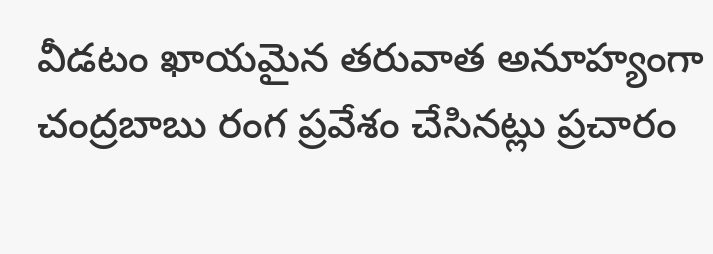వీడటం ఖాయమైన తరువాత అనూహ్యంగా చంద్రబాబు రంగ ప్రవేశం చేసినట్లు ప్రచారం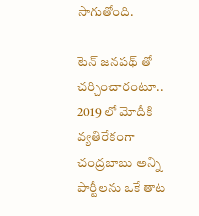సాగుతోంది.

టెన్ జనపథ్ తో చర్చించారంటూ..
2019 లో మోదీకి వ్యతిరేకంగా చంద్రబాబు అన్ని పార్టీలను ఒకే తాట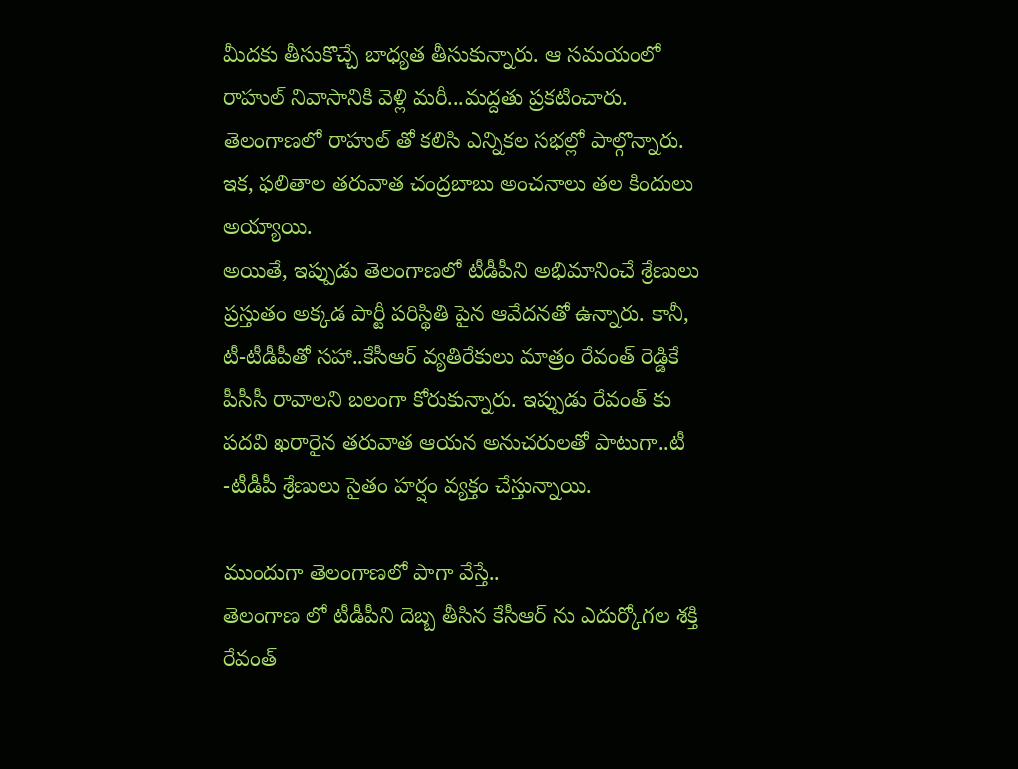మీదకు తీసుకొచ్చే బాధ్యత తీసుకున్నారు. ఆ సమయంలో రాహుల్ నివాసానికి వెళ్లి మరీ...మద్దతు ప్రకటించారు. తెలంగాణలో రాహుల్ తో కలిసి ఎన్నికల సభల్లో పాల్గొన్నారు. ఇక, ఫలితాల తరువాత చంద్రబాబు అంచనాలు తల కిందులు అయ్యాయి.
అయితే, ఇప్పుడు తెలంగాణలో టీడీపీని అభిమానించే శ్రేణులు ప్రస్తుతం అక్కడ పార్టీ పరిస్థితి పైన ఆవేదనతో ఉన్నారు. కానీ, టీ-టీడీపీతో సహా..కేసీఆర్ వ్యతిరేకులు మాత్రం రేవంత్ రెడ్డికే పీసీసీ రావాలని బలంగా కోరుకున్నారు. ఇప్పుడు రేవంత్ కు పదవి ఖరారైన తరువాత ఆయన అనుచరులతో పాటుగా..టీ -టీడీపీ శ్రేణులు సైతం హర్షం వ్యక్తం చేస్తున్నాయి.

ముందుగా తెలంగాణలో పాగా వేస్తే..
తెలంగాణ లో టీడీపీని దెబ్బ తీసిన కేసీఆర్ ను ఎదుర్కోగల శక్తి రేవంత్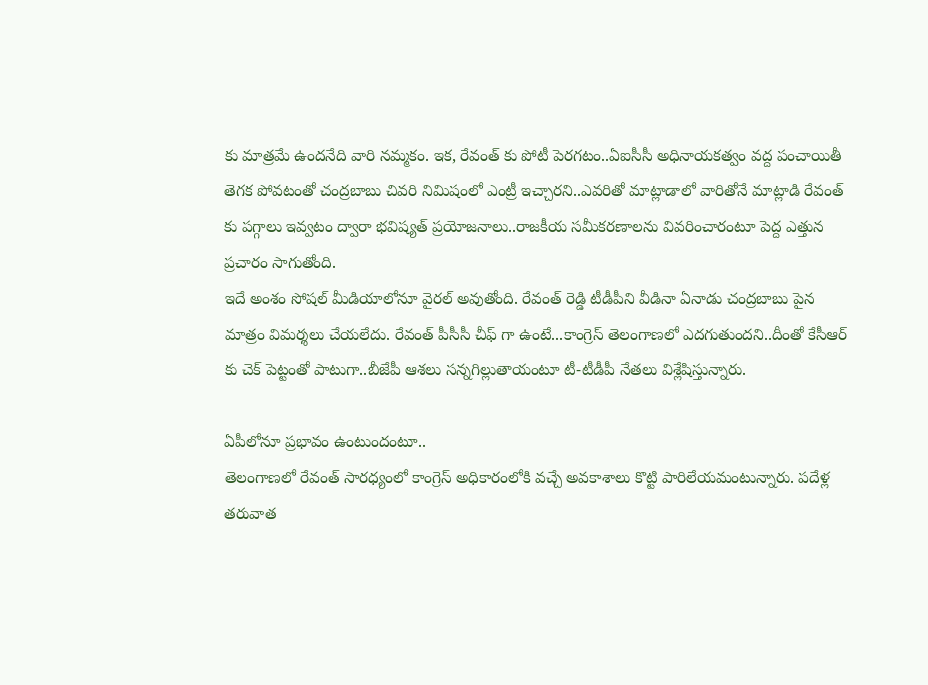కు మాత్రమే ఉందనేది వారి నమ్మకం. ఇక, రేవంత్ కు పోటీ పెరగటం..ఏఐసీసీ అధినాయకత్వం వద్ద పంచాయితీ తెగక పోవటంతో చంద్రబాబు చివరి నిమిషంలో ఎంట్రీ ఇచ్చారని..ఎవరితో మాట్లాడాలో వారితోనే మాట్లాడి రేవంత్ కు పగ్గాలు ఇవ్వటం ద్వారా భవిష్యత్ ప్రయోజనాలు..రాజకీయ సమీకరణాలను వివరించారంటూ పెద్ద ఎత్తున ప్రచారం సాగుతోంది.
ఇదే అంశం సోషల్ మీడియాలోనూ వైరల్ అవుతోంది. రేవంత్ రెడ్డి టీడీపీని వీడినా ఏనాడు చంద్రబాబు పైన మాత్రం విమర్శలు చేయలేదు. రేవంత్ పీసీసీ చీఫ్ గా ఉంటే...కాంగ్రెస్ తెలంగాణలో ఎదగుతుందని..దీంతో కేసీఆర్ కు చెక్ పెట్టంతో పాటుగా..బీజేపీ ఆశలు సన్నగిల్లుతాయంటూ టీ-టీడీపీ నేతలు విశ్లేషిస్తున్నారు.

ఏపీలోనూ ప్రభావం ఉంటుందంటూ..
తెలంగాణలో రేవంత్ సారధ్యంలో కాంగ్రెస్ అధికారంలోకి వచ్చే అవకాశాలు కొట్టి పారిలేయమంటున్నారు. పదేళ్ల తరువాత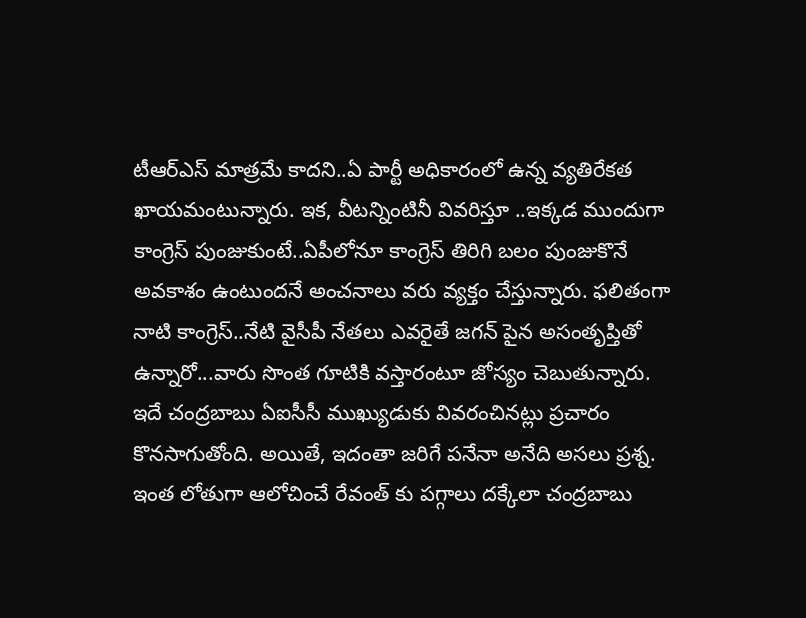టీఆర్ఎస్ మాత్రమే కాదని..ఏ పార్టీ అధికారంలో ఉన్న వ్యతిరేకత ఖాయమంటున్నారు. ఇక, వీటన్నింటినీ వివరిస్తూ ..ఇక్కడ ముందుగా కాంగ్రెస్ పుంజుకుంటే..ఏపీలోనూ కాంగ్రెస్ తిరిగి బలం పుంజుకొనే అవకాశం ఉంటుందనే అంచనాలు వరు వ్యక్తం చేస్తున్నారు. ఫలితంగా నాటి కాంగ్రెస్..నేటి వైసీపీ నేతలు ఎవరైతే జగన్ పైన అసంతృప్తితో ఉన్నారో...వారు సొంత గూటికి వస్తారంటూ జోస్యం చెబుతున్నారు.
ఇదే చంద్రబాబు ఏఐసీసీ ముఖ్యుడుకు వివరంచినట్లు ప్రచారం కొనసాగుతోంది. అయితే, ఇదంతా జరిగే పనేనా అనేది అసలు ప్రశ్న. ఇంత లోతుగా ఆలోచించే రేవంత్ కు పగ్గాలు దక్కేలా చంద్రబాబు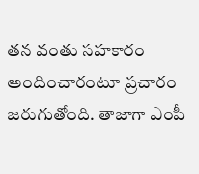తన వంతు సహకారం అందించారంటూ ప్రచారం జరుగుతోంది. తాజాగా ఎంపీ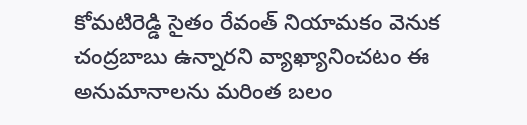కోమటిరెడ్డి సైతం రేవంత్ నియామకం వెనుక చంద్రబాబు ఉన్నారని వ్యాఖ్యానించటం ఈ అనుమానాలను మరింత బలం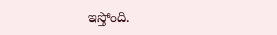ఇస్తోంది.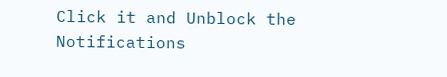Click it and Unblock the Notifications